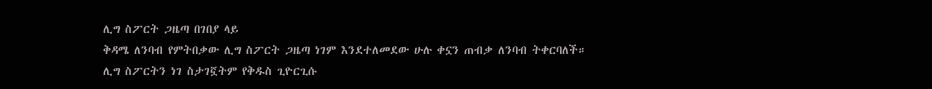ሊግ ስፖርት ጋዜጣ በገበያ ላይ
ቅዳሜ ለንባብ የምትበቃው ሊግ ስፖርት ጋዜጣ ነገም እንደተለመደው ሁሉ ቀኗን ጠብቃ ለንባብ ትቀርባለች።
ሊግ ስፖርትን ነገ ስታገኟትም የቅዱስ ጊዮርጊሱ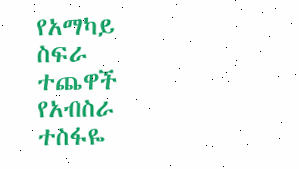የአማካይ ስፍራ ተጨዋች የአብስራ ተስፋዬ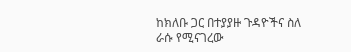ከክለቡ ጋር በተያያዙ ጉዳዮችና ስለ ራሱ የሚናገረው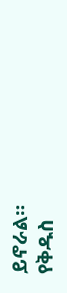ይኖራል።
የቅዱስ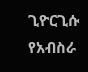ጊዮርጊሱ የአብስራ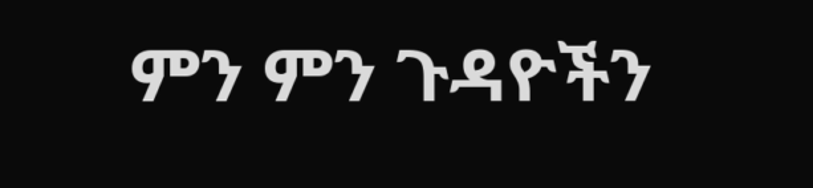ምን ምን ጉዳዮችን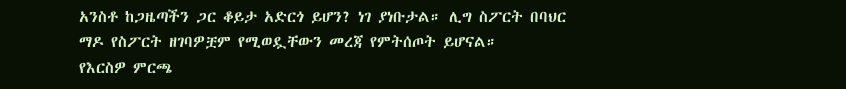አንስቶ ከጋዜጣችን ጋር ቆይታ አድርጎ ይሆን? ነገ ያነቡታል። ሊግ ስፖርት በባህር ማዶ የስፖርት ዘገባዎቿም የሚወዷቸውን መረጃ የምትሰጦት ይሆናል።
የእርስዎ ምርጫ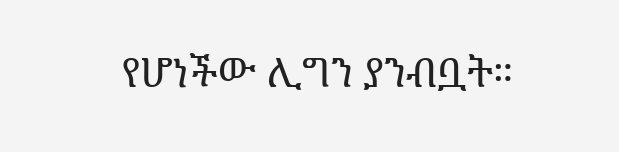የሆነችው ሊግን ያንብቧት።